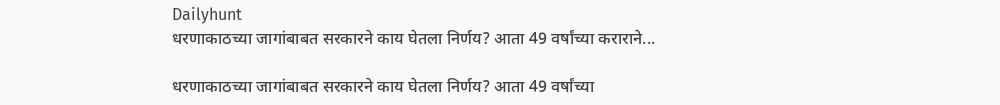Dailyhunt
धरणाकाठच्या जागांबाबत सरकारने काय घेतला निर्णय? आता 49 वर्षांच्या कराराने...

धरणाकाठच्या जागांबाबत सरकारने काय घेतला निर्णय? आता 49 वर्षांच्या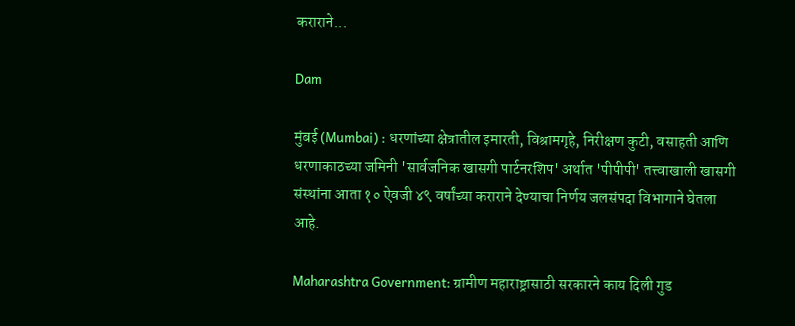कराराने...

Dam

मुंबई (Mumbai) : धरणांच्या क्षेत्रातील इमारती, विश्रामगृहे, निरीक्षण कुटी, वसाहती आणि धरणाकाठच्या जमिनी 'सार्वजनिक खासगी पार्टनरशिप' अर्थात 'पीपीपी' तत्त्वाखाली खासगी संस्थांना आता १० ऐवजी ४९ वर्षांच्या कराराने देण्याचा निर्णय जलसंपदा विभागाने घेतला आहे.

Maharashtra Government: ग्रामीण महाराष्ट्रासाठी सरकारने काय दिली गुड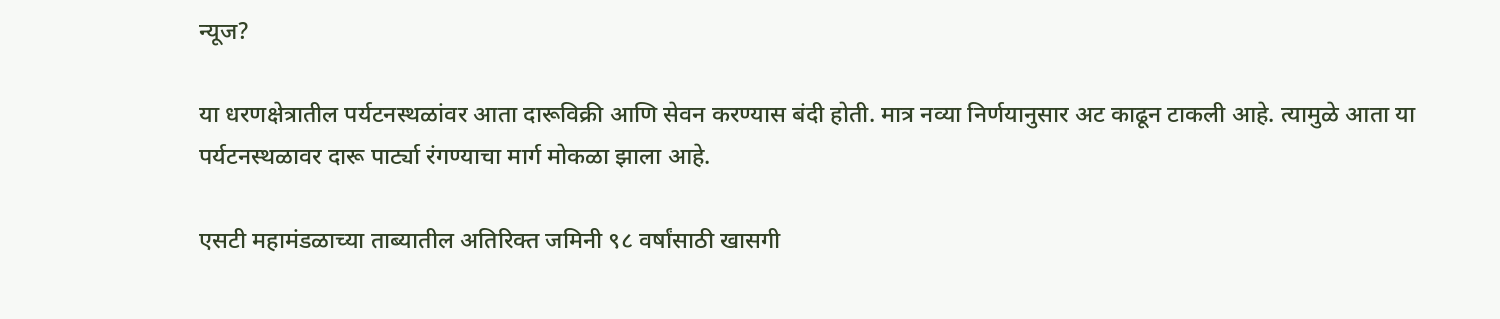न्यूज?

या धरणक्षेत्रातील पर्यटनस्थळांवर आता दारूविक्री आणि सेवन करण्यास बंदी होती. मात्र नव्या निर्णयानुसार अट काढून टाकली आहे. त्यामुळे आता या पर्यटनस्थळावर दारू पार्ट्या रंगण्याचा मार्ग मोकळा झाला आहे.

एसटी महामंडळाच्या ताब्यातील अतिरिक्त जमिनी ९८ वर्षांसाठी खासगी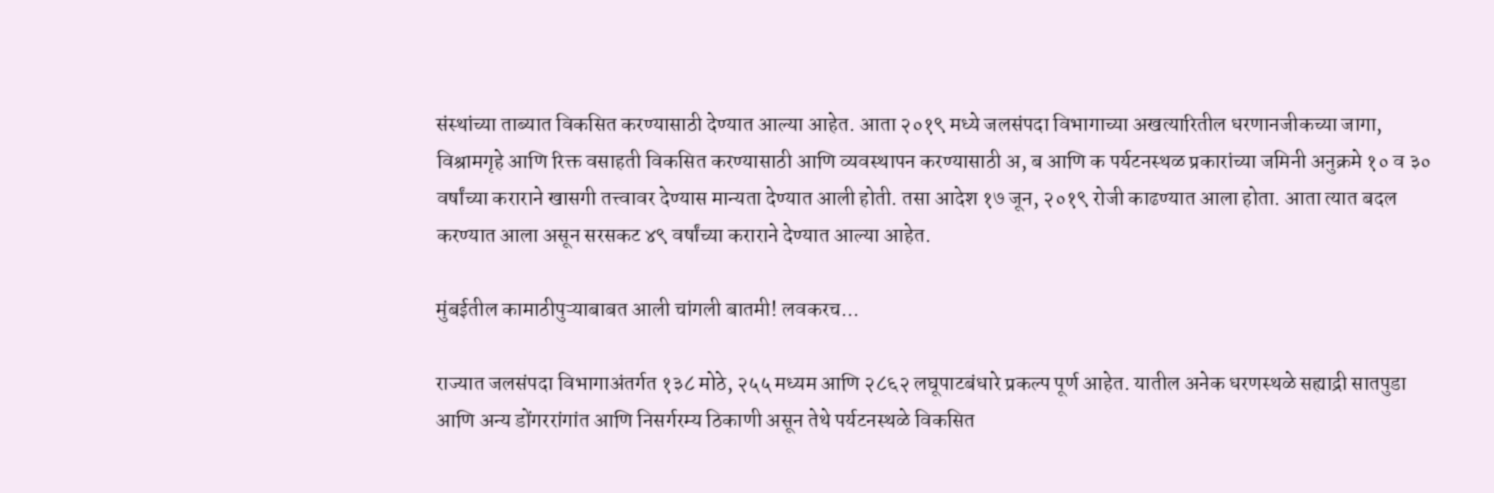संस्थांच्या ताब्यात विकसित करण्यासाठी देण्यात आल्या आहेत. आता २०१९ मध्ये जलसंपदा विभागाच्या अखत्यारितील धरणानजीकच्या जागा, विश्रामगृहे आणि रिक्त वसाहती विकसित करण्यासाठी आणि व्यवस्थापन करण्यासाठी अ, ब आणि क पर्यटनस्थळ प्रकारांच्या जमिनी अनुक्रमे १० व ३० वर्षांच्या कराराने खासगी तत्त्वावर देण्यास मान्यता देण्यात आली होती. तसा आदेश १७ जून, २०१९ रोजी काढण्यात आला होता. आता त्यात बदल करण्यात आला असून सरसकट ४९ वर्षांच्या कराराने देण्यात आल्या आहेत.

मुंबईतील कामाठीपुऱ्याबाबत आली चांगली बातमी! लवकरच...

राज्यात जलसंपदा विभागाअंतर्गत १३८ मोठे, २५५ मध्यम आणि २८६२ लघूपाटबंधारे प्रकल्प पूर्ण आहेत. यातील अनेक धरणस्थळे सह्याद्री सातपुडा आणि अन्य डोंगररांगांत आणि निसर्गरम्य ठिकाणी असून तेथे पर्यटनस्थळे विकसित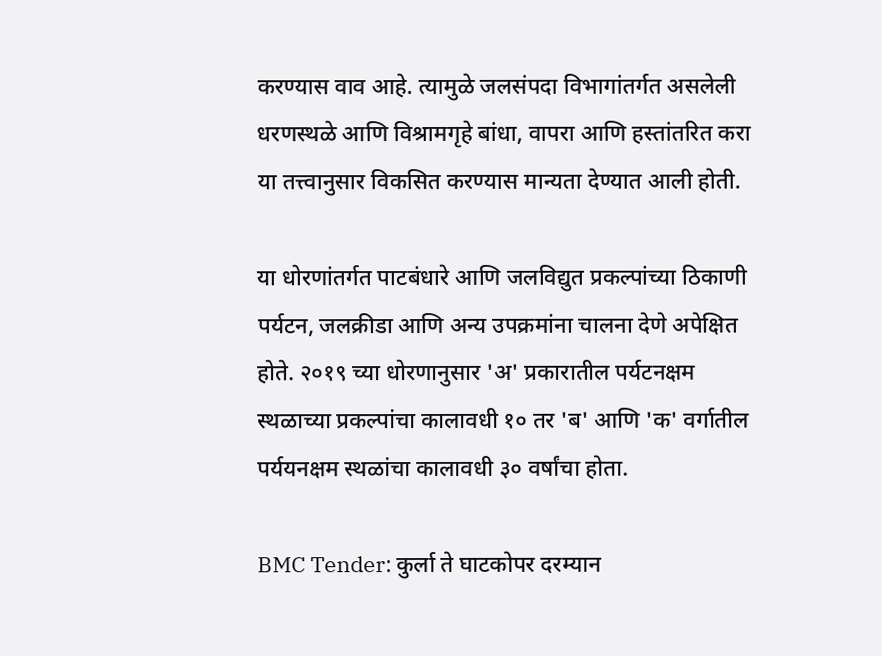करण्यास वाव आहे. त्यामुळे जलसंपदा विभागांतर्गत असलेली धरणस्थळे आणि विश्रामगृहे बांधा, वापरा आणि हस्तांतरित करा या तत्त्वानुसार विकसित करण्यास मान्यता देण्यात आली होती.

या धोरणांतर्गत पाटबंधारे आणि जलविद्युत प्रकल्पांच्या ठिकाणी पर्यटन, जलक्रीडा आणि अन्य उपक्रमांना चालना देणे अपेक्षित होते. २०१९ च्या धोरणानुसार 'अ' प्रकारातील पर्यटनक्षम स्थळाच्या प्रकल्पांचा कालावधी १० तर 'ब' आणि 'क' वर्गातील पर्ययनक्षम स्थळांचा कालावधी ३० वर्षांचा होता.

BMC Tender: कुर्ला ते घाटकोपर दरम्यान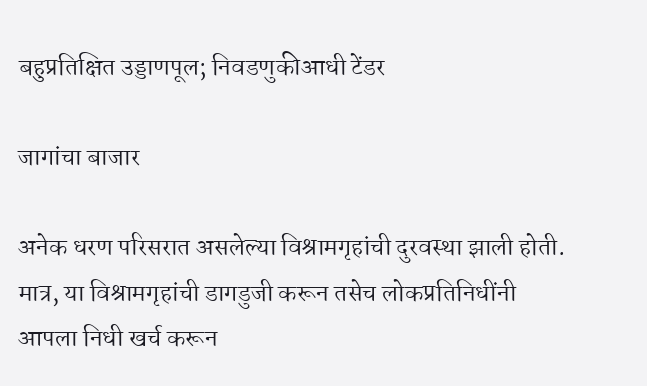बहुप्रतिक्षित उड्डाणपूल; निवडणुकीआधी टेंडर

जागांचा बाजार

अनेक धरण परिसरात असलेल्या विश्रामगृहांची दुरवस्था झाली होती. मात्र, या विश्रामगृहांची डागडुजी करून तसेच लोकप्रतिनिधींनी आपला निधी खर्च करून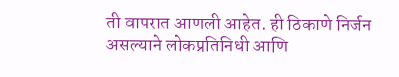ती वापरात आणली आहेत. ही ठिकाणे निर्जन असल्याने लोकप्रतिनिधी आणि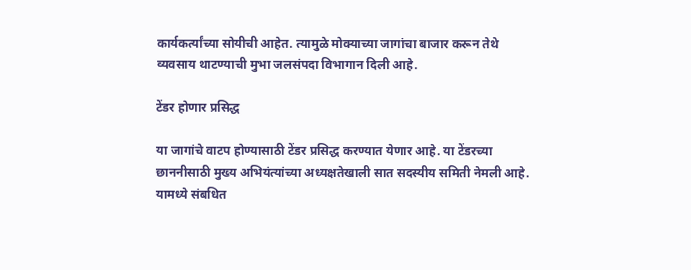कार्यकर्त्यांच्या सोयीची आहेत. त्यामुळे मोक्याच्या जागांचा बाजार करून तेथे व्यवसाय थाटण्याची मुभा जलसंपदा विभागान दिली आहे.

टेंडर होणार प्रसिद्ध

या जागांचे वाटप होण्यासाठी टेंडर प्रसिद्ध करण्यात येणार आहे. या टेंडरच्या छाननीसाठी मुख्य अभियंत्यांच्या अध्यक्षतेखाली सात सदस्यीय समिती नेमली आहे. यामध्ये संबधित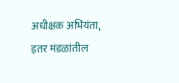अधीक्षक अभियंता, इतर मंडळांतील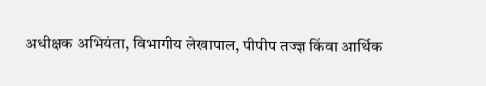अधीक्षक अभियंता, विभागीय लेखापाल, पीपीप तज्ज्ञ किंवा आर्थिक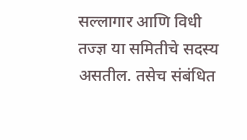सल्लागार आणि विधी तज्ज्ञ या समितीचे सदस्य असतील. तसेच संबंधित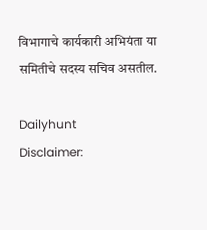विभागाचे कार्यकारी अभियंता या समितीचे सदस्य सचिव असतील.

Dailyhunt
Disclaimer: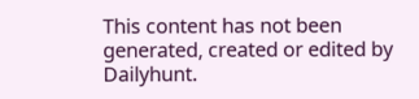This content has not been generated, created or edited by Dailyhunt.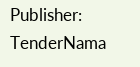Publisher: TenderNama